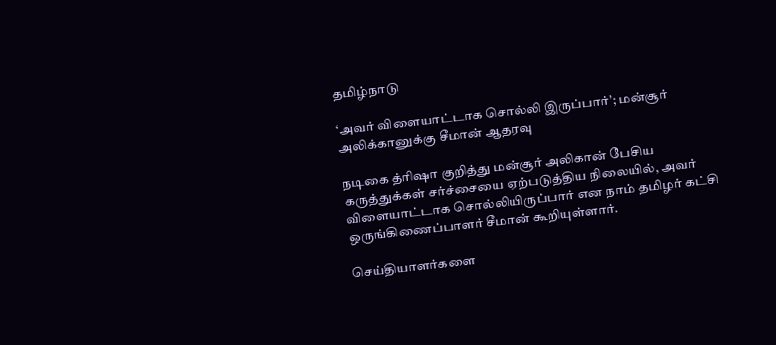தமிழ்நாடு

‘அவர் விளையாட்டாக சொல்லி இருப்பார்’; மன்சூர் அலிக்கானுக்கு சீமான் ஆதரவு

நடிகை த்ரிஷா குறித்து மன்சூர் அலிகான் பேசிய கருத்துக்கள் சர்ச்சையை ஏற்படுத்திய நிலையில், அவர் விளையாட்டாக சொல்லியிருப்பார் என நாம் தமிழர் கட்சி ஒருங்கிணைப்பாளர் சீமான் கூறியுள்ளார்.

செய்தியாளர்களை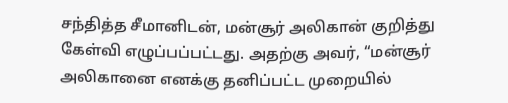சந்தித்த சீமானிடன், மன்சூர் அலிகான் குறித்து கேள்வி எழுப்பப்பட்டது. அதற்கு அவர், “மன்சூர் அலிகானை எனக்கு தனிப்பட்ட முறையில்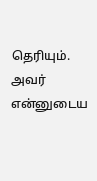தெரியும். அவர் என்னுடைய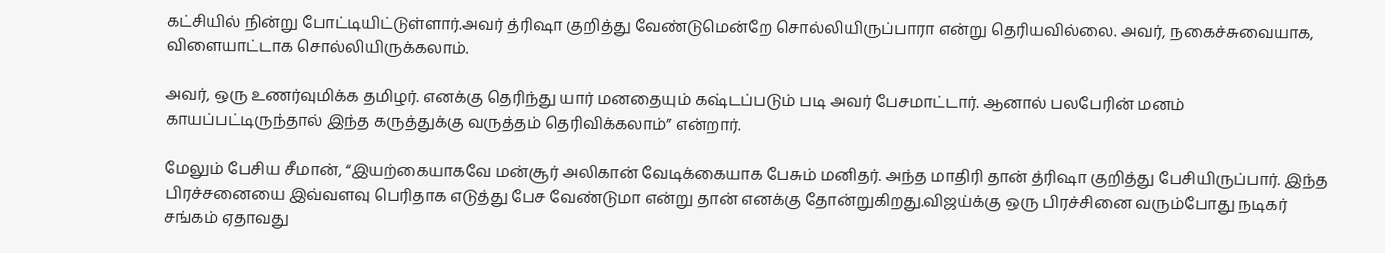கட்சியில் நின்று போட்டியிட்டுள்ளார்.அவர் த்ரிஷா குறித்து வேண்டுமென்றே சொல்லியிருப்பாரா என்று தெரியவில்லை. அவர், நகைச்சுவையாக, விளையாட்டாக சொல்லியிருக்கலாம்.

அவர், ஒரு உணர்வுமிக்க தமிழர். எனக்கு தெரிந்து யார் மனதையும் கஷ்டப்படும் படி அவர் பேசமாட்டார். ஆனால் பலபேரின் மனம் காயப்பட்டிருந்தால் இந்த கருத்துக்கு வருத்தம் தெரிவிக்கலாம்” என்றார்.

மேலும் பேசிய சீமான், “இயற்கையாகவே மன்சூர் அலிகான் வேடிக்கையாக பேசும் மனிதர். அந்த மாதிரி தான் த்ரிஷா குறித்து பேசியிருப்பார். இந்த பிரச்சனையை இவ்வளவு பெரிதாக எடுத்து பேச வேண்டுமா என்று தான் எனக்கு தோன்றுகிறது.விஜய்க்கு ஒரு பிரச்சினை வரும்போது நடிகர் சங்கம் ஏதாவது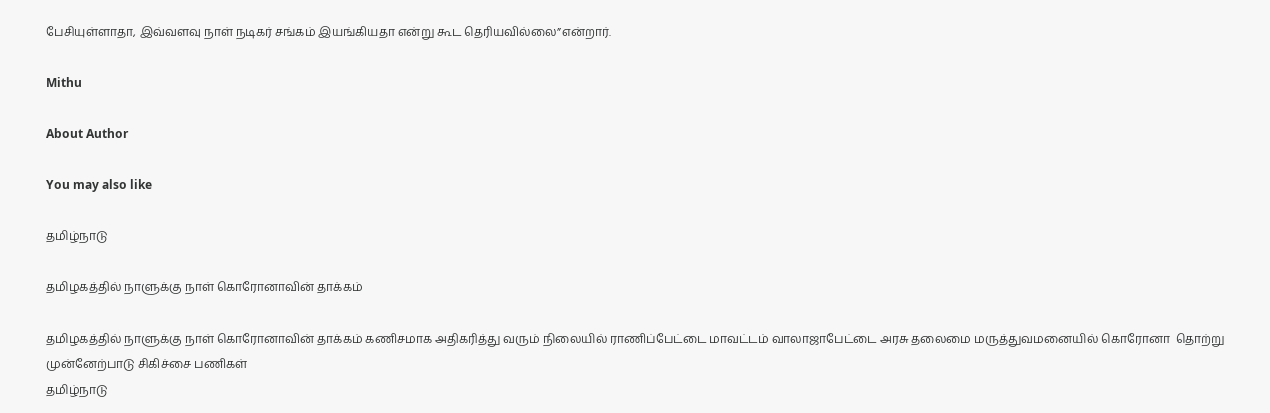பேசியுள்ளாதா, இவ்வளவு நாள் நடிகர் சங்கம் இயங்கியதா என்று கூட தெரியவில்லை”என்றார்.

Mithu

About Author

You may also like

தமிழ்நாடு

தமிழகத்தில் நாளுக்கு நாள் கொரோனாவின் தாக்கம்

தமிழகத்தில் நாளுக்கு நாள் கொரோனாவின் தாக்கம் கணிசமாக அதிகரித்து வரும் நிலையில் ராணிப்பேட்டை மாவட்டம் வாலாஜாபேட்டை அரசு தலைமை மருத்துவமனையில் கொரோனா  தொற்று முன்னேற்பாடு சிகிச்சை பணிகள்
தமிழ்நாடு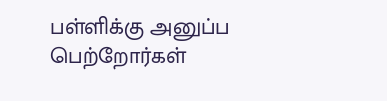பள்ளிக்கு அனுப்ப பெற்றோர்கள்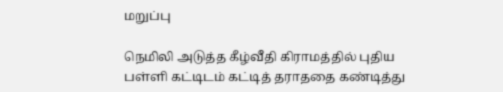மறுப்பு

நெமிலி அடுத்த கீழ்வீதி கிராமத்தில் புதிய பள்ளி கட்டிடம் கட்டித் தராததை கண்டித்து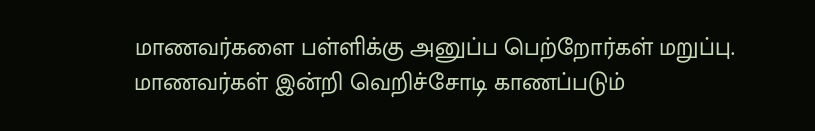மாணவர்களை பள்ளிக்கு அனுப்ப பெற்றோர்கள் மறுப்பு. மாணவர்கள் இன்றி வெறிச்சோடி காணப்படும்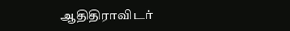ஆதிதிராவிடர்